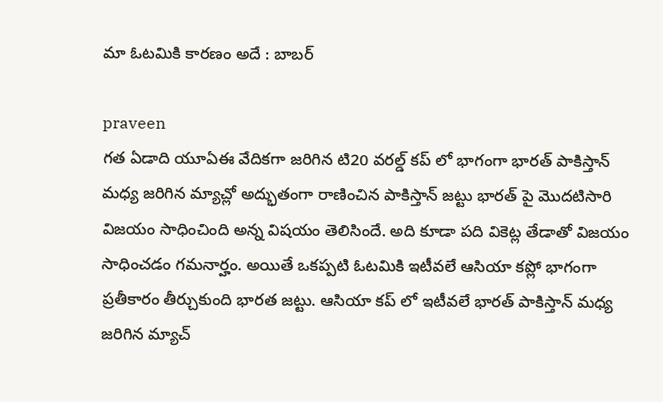మా ఓటమికి కారణం అదే : బాబర్

praveen
గత ఏడాది యూఏఈ వేదికగా జరిగిన టి20 వరల్డ్ కప్ లో భాగంగా భారత్ పాకిస్తాన్ మధ్య జరిగిన మ్యాచ్లో అద్భుతంగా రాణించిన పాకిస్తాన్ జట్టు భారత్ పై మొదటిసారి విజయం సాధించింది అన్న విషయం తెలిసిందే. అది కూడా పది వికెట్ల తేడాతో విజయం సాధించడం గమనార్హం. అయితే ఒకప్పటి ఓటమికి ఇటీవలే ఆసియా కప్లో భాగంగా ప్రతీకారం తీర్చుకుంది భారత జట్టు. ఆసియా కప్ లో ఇటీవలే భారత్ పాకిస్తాన్ మధ్య జరిగిన మ్యాచ్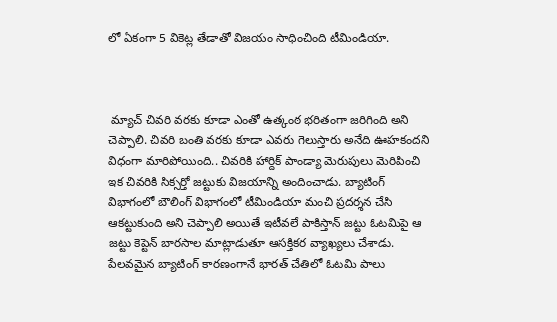లో ఏకంగా 5 వికెట్ల తేడాతో విజయం సాధించింది టీమిండియా.



 మ్యాచ్ చివరి వరకు కూడా ఎంతో ఉత్కంఠ భరితంగా జరిగింది అని చెప్పాలి. చివరి బంతి వరకు కూడా ఎవరు గెలుస్తారు అనేది ఊహకందని విధంగా మారిపోయింది.. చివరికి హార్దిక్ పాండ్యా మెరుపులు మెరిపించి ఇక చివరికి సిక్సర్తో జట్టుకు విజయాన్ని అందించాడు. బ్యాటింగ్ విభాగంలో బౌలింగ్ విభాగంలో టీమిండియా మంచి ప్రదర్శన చేసి ఆకట్టుకుంది అని చెప్పాలి అయితే ఇటీవలే పాకిస్తాన్ జట్టు ఓటమిపై ఆ జట్టు కెప్టెన్ బారసాల మాట్లాడుతూ ఆసక్తికర వ్యాఖ్యలు చేశాడు. పేలవమైన బ్యాటింగ్ కారణంగానే భారత్ చేతిలో ఓటమి పాలు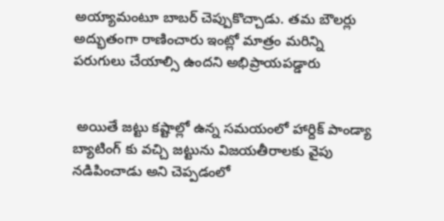అయ్యామంటూ బాబర్ చెప్పుకొచ్చాడు. తమ బౌలర్లు అద్భుతంగా రాణించారు ఇంట్లో మాత్రం మరిన్ని పరుగులు చేయాల్సి ఉందని అభిప్రాయపడ్డారు


 అయితే జట్టు కష్టాల్లో ఉన్న సమయంలో హార్దిక్ పాండ్యా బ్యాటింగ్ కు వచ్చి జట్టును విజయతీరాలకు వైపు నడిపించాడు అని చెప్పడంలో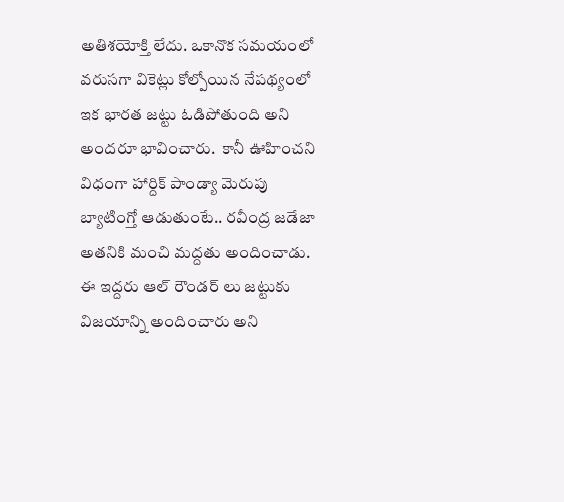అతిశయోక్తి లేదు. ఒకానొక సమయంలో వరుసగా వికెట్లు కోల్పోయిన నేపథ్యంలో ఇక భారత జట్టు ఓడిపోతుంది అని అందరూ భావించారు.  కానీ ఊహించని విధంగా హార్దిక్ పాండ్యా మెరుపు బ్యాటింగ్తో ఆడుతుంటే.. రవీంద్ర జడేజా అతనికి మంచి మద్దతు అందించాడు. ఈ ఇద్దరు ఆల్ రౌండర్ లు జట్టుకు విజయాన్ని అందించారు అని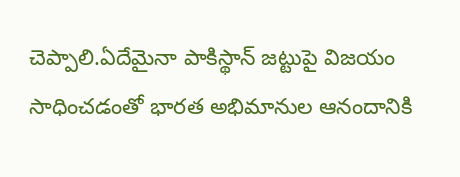చెప్పాలి.ఏదేమైనా పాకిస్థాన్ జట్టుపై విజయం సాధించడంతో భారత అభిమానుల ఆనందానికి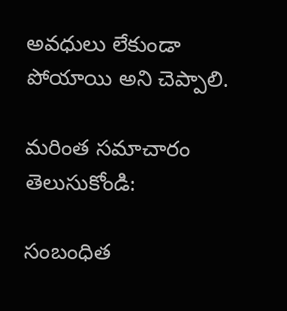అవధులు లేకుండా పోయాయి అని చెప్పాలి.

మరింత సమాచారం తెలుసుకోండి:

సంబంధిత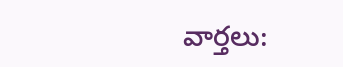వార్తలు: